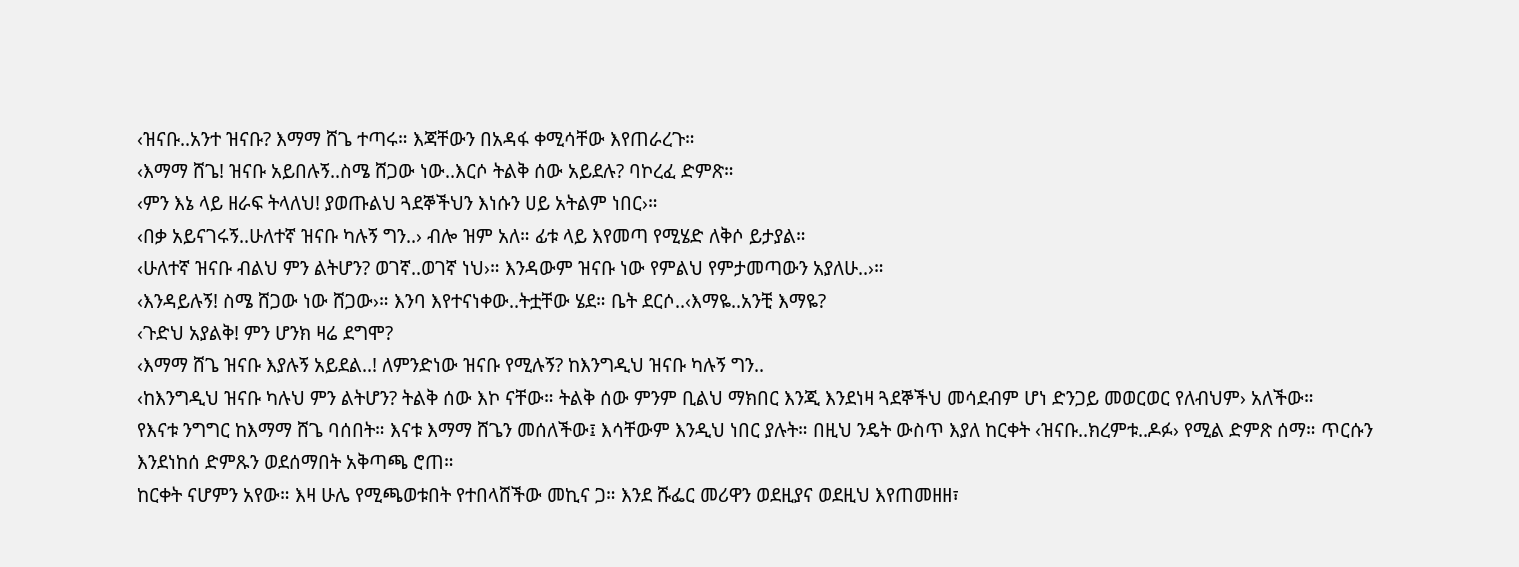‹ዝናቡ..አንተ ዝናቡ? እማማ ሸጌ ተጣሩ። እጃቸውን በአዳፋ ቀሚሳቸው እየጠራረጉ።
‹እማማ ሸጌ! ዝናቡ አይበሉኝ..ስሜ ሸጋው ነው..እርሶ ትልቅ ሰው አይደሉ? ባኮረፈ ድምጽ።
‹ምን እኔ ላይ ዘራፍ ትላለህ! ያወጡልህ ጓደኞችህን እነሱን ሀይ አትልም ነበር›።
‹በቃ አይናገሩኝ..ሁለተኛ ዝናቡ ካሉኝ ግን..› ብሎ ዝም አለ። ፊቱ ላይ እየመጣ የሚሄድ ለቅሶ ይታያል።
‹ሁለተኛ ዝናቡ ብልህ ምን ልትሆን? ወገኛ..ወገኛ ነህ›። እንዳውም ዝናቡ ነው የምልህ የምታመጣውን አያለሁ..›።
‹እንዳይሉኝ! ስሜ ሸጋው ነው ሸጋው›። እንባ እየተናነቀው..ትቷቸው ሄደ። ቤት ደርሶ..‹እማዬ..አንቺ እማዬ?
‹ጉድህ አያልቅ! ምን ሆንክ ዛሬ ደግሞ?
‹እማማ ሸጌ ዝናቡ እያሉኝ አይደል..! ለምንድነው ዝናቡ የሚሉኝ? ከእንግዲህ ዝናቡ ካሉኝ ግን..
‹ከእንግዲህ ዝናቡ ካሉህ ምን ልትሆን? ትልቅ ሰው እኮ ናቸው። ትልቅ ሰው ምንም ቢልህ ማክበር እንጂ እንደነዛ ጓደኞችህ መሳደብም ሆነ ድንጋይ መወርወር የለብህም› አለችው።
የእናቱ ንግግር ከእማማ ሸጌ ባሰበት። እናቱ እማማ ሸጌን መሰለችው፤ እሳቸውም እንዲህ ነበር ያሉት። በዚህ ንዴት ውስጥ እያለ ከርቀት ‹ዝናቡ..ክረምቱ..ዶፉ› የሚል ድምጽ ሰማ። ጥርሱን እንደነከሰ ድምጹን ወደሰማበት አቅጣጫ ሮጠ።
ከርቀት ናሆምን አየው። እዛ ሁሌ የሚጫወቱበት የተበላሸችው መኪና ጋ። እንደ ሹፌር መሪዋን ወደዚያና ወደዚህ እየጠመዘዘ፣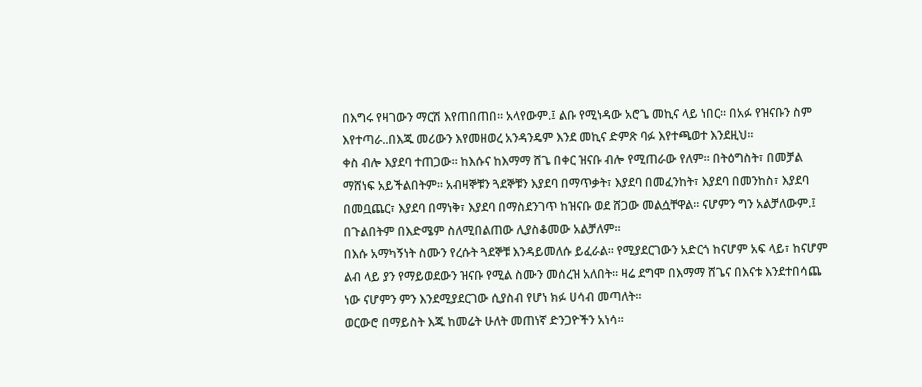በእግሩ የዛገውን ማርሽ እየጠበጠበ። አላየውም.፤ ልቡ የሚነዳው አሮጌ መኪና ላይ ነበር። በአፉ የዝናቡን ስም እየተጣራ..በእጁ መሪውን እየመዘወረ አንዳንዴም እንደ መኪና ድምጽ ባፉ እየተጫወተ እንደዚህ።
ቀስ ብሎ እያደባ ተጠጋው። ከእሱና ከእማማ ሸጌ በቀር ዝናቡ ብሎ የሚጠራው የለም። በትዕግስት፣ በመቻል ማሸነፍ አይችልበትም። አብዛኞቹን ጓደኞቹን እያደባ በማጥቃት፣ እያደባ በመፈንከት፣ እያደባ በመንከስ፣ እያደባ በመቧጨር፣ እያደባ በማነቅ፣ እያደባ በማስደንገጥ ከዝናቡ ወደ ሸጋው መልሷቸዋል። ናሆምን ግን አልቻለውም.፤ በጉልበትም በእድሜም ስለሚበልጠው ሊያስቆመው አልቻለም።
በእሱ አማካኝነት ስሙን የረሱት ጓደኞቹ እንዳይመለሱ ይፈራል። የሚያደርገውን አድርጎ ከናሆም አፍ ላይ፣ ከናሆም ልብ ላይ ያን የማይወደውን ዝናቡ የሚል ስሙን መሰረዝ አለበት። ዛሬ ደግሞ በእማማ ሸጌና በእናቱ እንደተበሳጨ ነው ናሆምን ምን እንደሚያደርገው ሲያስብ የሆነ ክፉ ሀሳብ መጣለት።
ወርውሮ በማይስት እጁ ከመሬት ሁለት መጠነኛ ድንጋዮችን አነሳ።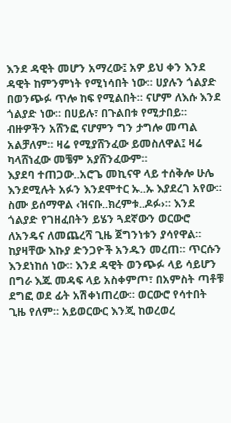እንደ ዳዊት መሆን አማረው፤ አዎ ይህ ቀን እንደ ዳዊት ከምንምነት የሚነሳበት ነው። ሀያሉን ጎልያድ በወንጭፉ ጥሎ ከፍ የሚልበት። ናሆም ለእሱ እንደ ጎልያድ ነው። በሀይሉ፣ በጉልበቱ የሚታበይ። ብዙዎችን አሸንፎ ናሆምን ግን ታግሎ መጣል አልቻለም። ዛሬ የሚያሸንፈው ይመስለዋል፤ ዛሬ ካላሸነፈው መቼም አያሸንፈውም።
እያደባ ተጠጋው..አሮጌ መኪናዋ ላይ ተሰቅሎ ሁሌ እንደሚሉት አፉን እንደሞተር ኡ..ኡ እያደረገ አየው። ስሙ ይሰማዋል ‹ዝናቡ..ክረምቱ..ዶፉ›። እንደ ጎልያድ የገዘፈበትን ይሄን ጓደኛውን ወርውሮ ለአንዴና ለመጨረሻ ጊዜ ጀግንነቱን ያሳየዋል።
ከያዛቸው እኩያ ድንጋዮች አንዱን መረጠ። ጥርሱን እንደነከሰ ነው። እንደ ዳዊት ወንጭፉ ላይ ሳይሆን በግራ እጁ መዳፍ ላይ አስቀምጦ፣ በአምስት ጣቶቹ ደግፎ ወደ ፊት አሽቀነጠረው። ወርውሮ የሳተበት ጊዜ የለም። አይወርውር እንጂ ከወረወረ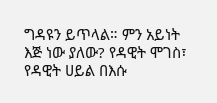ግዳዩን ይጥላል። ምን አይነት እጅ ነው ያለው? የዳዊት ሞገስ፣ የዳዊት ሀይል በእሱ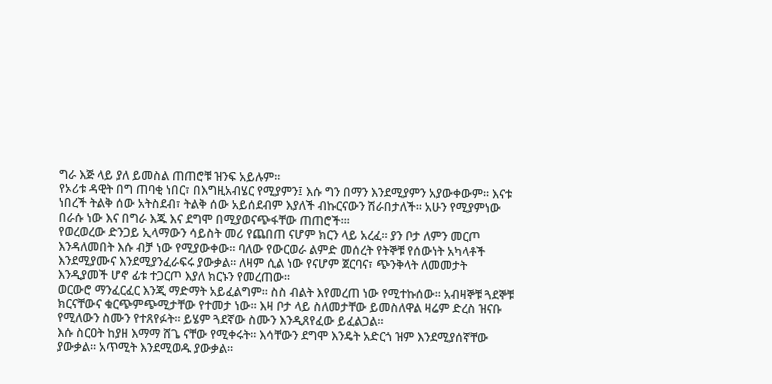ግራ እጅ ላይ ያለ ይመስል ጠጠሮቹ ዝንፍ አይሉም።
የኦሪቱ ዳዊት በግ ጠባቂ ነበር፣ በእግዚአብሄር የሚያምን፤ እሱ ግን በማን እንደሚያምን አያውቀውም። እናቱ ነበረች ትልቅ ሰው አትስደብ፣ ትልቅ ሰው አይሰደብም እያለች ብኩርናውን ሽራበታለች። አሁን የሚያምነው በራሱ ነው እና በግራ እጁ እና ደግሞ በሚያወናጭፋቸው ጠጠሮች።፡
የወረወረው ድንጋይ ኢላማውን ሳይስት መሪ የጨበጠ ናሆም ክርን ላይ አረፈ። ያን ቦታ ለምን መርጦ እንዳለመበት እሱ ብቻ ነው የሚያውቀው። ባለው የውርወራ ልምድ መሰረት የትኞቹ የሰውነት አካላቶች እንደሚያሙና እንደሚያንፈራፍሩ ያውቃል። ለዛም ሲል ነው የናሆም ጀርባና፣ ጭንቅላት ለመመታት እንዲያመች ሆኖ ፊቱ ተጋርጦ እያለ ክርኑን የመረጠው።
ወርውሮ ማንፈርፈር እንጂ ማድማት አይፈልግም። ስስ ብልት እየመረጠ ነው የሚተኩሰው። አብዛኞቹ ጓደኞቹ ክርናቸውና ቁርጭምጭሚታቸው የተመታ ነው። እዛ ቦታ ላይ ስለመታቸው ይመስለዋል ዛሬም ድረስ ዝናቡ የሚለውን ስሙን የተጸየፉት። ይሄም ጓደኛው ስሙን እንዲጸየፈው ይፈልጋል።
እሱ ስርዐት ከያዘ እማማ ሸጌ ናቸው የሚቀሩት። እሳቸውን ደግሞ እንዴት አድርጎ ዝም እንደሚያሰኛቸው ያውቃል። አጥሚት እንደሚወዱ ያውቃል።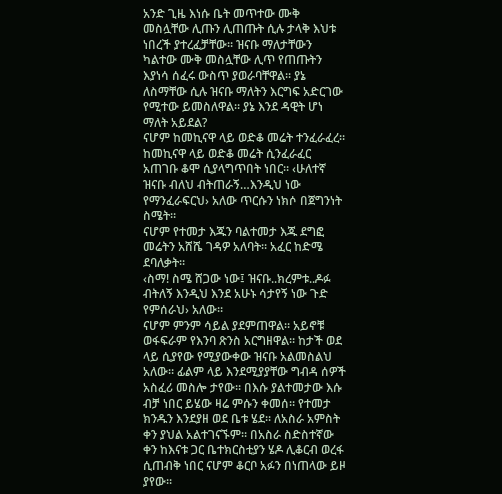አንድ ጊዜ እነሱ ቤት መጥተው ሙቅ መስሏቸው ሊጡን ሊጠጡት ሲሉ ታላቅ እህቱ ነበረች ያተረፈቻቸው። ዝናቡ ማለታቸውን ካልተው ሙቅ መስሏቸው ሊጥ የጠጡትን እያነሳ ሰፈሩ ውስጥ ያወራባቸዋል። ያኔ ለስማቸው ሲሉ ዝናቡ ማለትን እርግፍ አድርገው የሚተው ይመስለዋል። ያኔ እንደ ዳዊት ሆነ ማለት አይደል?
ናሆም ከመኪናዋ ላይ ወድቆ መሬት ተንፈራፈረ። ከመኪናዋ ላይ ወድቆ መሬት ሲንፈራፈር አጠገቡ ቆሞ ሲያላግጥበት ነበር። ‹ሁለተኛ ዝናቡ ብለህ ብትጠራኝ…እንዲህ ነው የማንፈራፍርህ› አለው ጥርሱን ነክሶ በጀግንነት ስሜት።
ናሆም የተመታ እጁን ባልተመታ እጁ ደግፎ መሬትን አሸሼ ገዳዎ አለባት። አፈር ከድሜ ደባለቃት።
‹ስማ! ስሜ ሸጋው ነው፤ ዝናቡ..ክረምቱ..ዶፉ ብትለኝ እንዲህ እንደ አሁኑ ሳታየኝ ነው ጉድ የምሰራህ› አለው።
ናሆም ምንም ሳይል ያደምጠዋል። አይኖቹ ወፋፍራም የእንባ ጽንስ አርግዘዋል። ከታች ወደ ላይ ሲያየው የሚያውቀው ዝናቡ አልመስልህ አለው። ፊልም ላይ እንደሚያያቸው ግብዳ ሰዎች አስፈሪ መስሎ ታየው። በእሱ ያልተመታው እሱ ብቻ ነበር ይሄው ዛሬ ምሱን ቀመሰ። የተመታ ክንዱን እንደያዘ ወደ ቤቱ ሄደ። ለአስራ አምስት ቀን ያህል አልተገናኙም። በአስራ ስድስተኛው ቀን ከእናቱ ጋር ቤተክርስቲያን ሄዶ ሊቆርብ ወረፋ ሲጠብቅ ነበር ናሆም ቆርቦ አፉን በነጠላው ይዞ ያየው።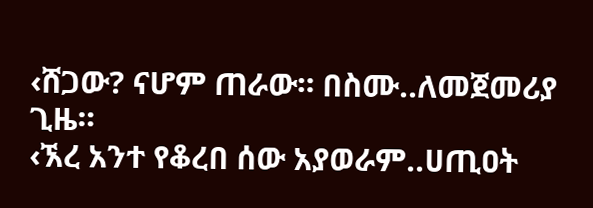‹ሸጋው? ናሆም ጠራው። በስሙ..ለመጀመሪያ ጊዜ።
‹ኧረ አንተ የቆረበ ሰው አያወራም..ሀጢዐት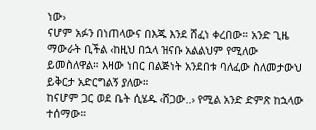ነው›
ናሆም አፉን በነጠላውና በእጁ እንደ ሸፈነ ቀረበው። አንድ ጊዜ ማውራት ቢችል ‹ከዚህ በኋላ ዝናቡ አልልህም የሚለው ይመስለዋል። እዛው ነበር በልጅነት አንደበቱ ባለፈው ስለመታውህ ይቅርታ አድርግልኝ ያለው።
ከናሆም ጋር ወደ ቤት ሲሄዱ ‹ሸጋው..› የሚል አንድ ድምጽ ከኋላው ተሰማው።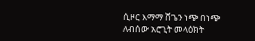ሲዞር እማማ ሸጌን ነጭ በነጭ ለብሰው አሮጊት መላዕክት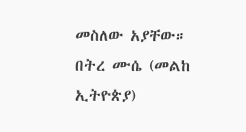መስለው አያቸው።
በትረ ሙሴ (መልከ ኢትዮጵያ)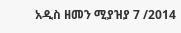አዲስ ዘመን ሚያዝያ 7 /2014